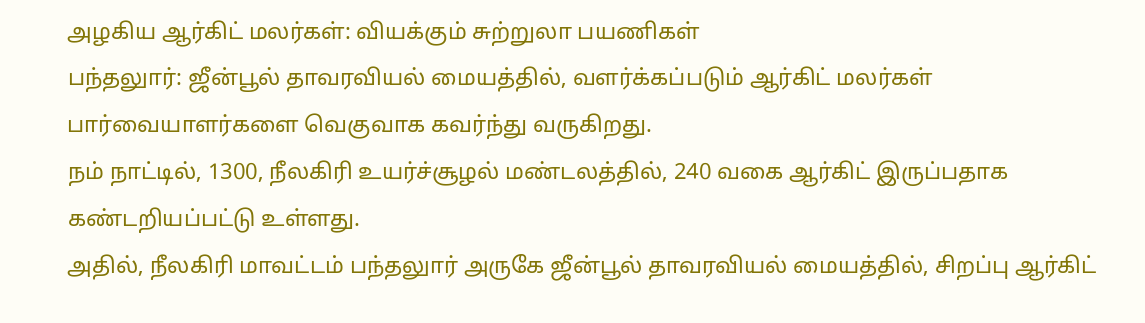அழகிய ஆர்கிட் மலர்கள்: வியக்கும் சுற்றுலா பயணிகள்
பந்தலுார்: ஜீன்பூல் தாவரவியல் மையத்தில், வளர்க்கப்படும் ஆர்கிட் மலர்கள் பார்வையாளர்களை வெகுவாக கவர்ந்து வருகிறது.
நம் நாட்டில், 1300, நீலகிரி உயர்ச்சூழல் மண்டலத்தில், 240 வகை ஆர்கிட் இருப்பதாக கண்டறியப்பட்டு உள்ளது.
அதில், நீலகிரி மாவட்டம் பந்தலுார் அருகே ஜீன்பூல் தாவரவியல் மையத்தில், சிறப்பு ஆர்கிட்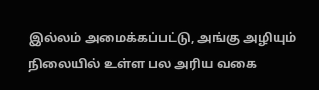இல்லம் அமைக்கப்பட்டு, அங்கு அழியும் நிலையில் உள்ள பல அரிய வகை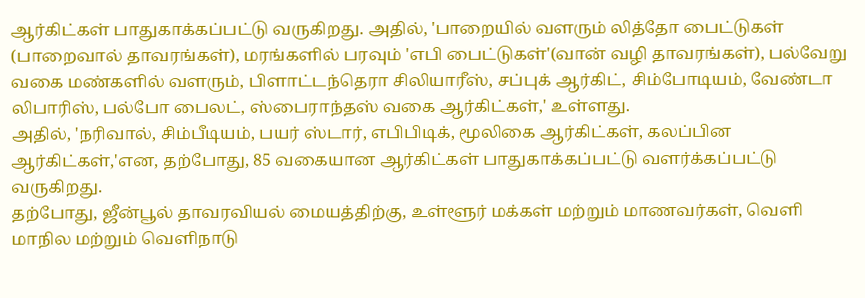ஆர்கிட்கள் பாதுகாக்கப்பட்டு வருகிறது. அதில், 'பாறையில் வளரும் லித்தோ பைட்டுகள் (பாறைவால் தாவரங்கள்), மரங்களில் பரவும் 'எபி பைட்டுகள்'(வான் வழி தாவரங்கள்), பல்வேறு வகை மண்களில் வளரும், பிளாட்டந்தெரா சிலியாரீஸ், சப்புக் ஆர்கிட், சிம்போடியம், வேண்டா லிபாரிஸ், பல்போ பைலட், ஸ்பைராந்தஸ் வகை ஆர்கிட்கள்,' உள்ளது.
அதில், 'நரிவால், சிம்பீடியம், பயர் ஸ்டார், எபிபிடிக், மூலிகை ஆர்கிட்கள், கலப்பின ஆர்கிட்கள்,'என, தற்போது, 85 வகையான ஆர்கிட்கள் பாதுகாக்கப்பட்டு வளர்க்கப்பட்டு வருகிறது.
தற்போது, ஜீன்பூல் தாவரவியல் மையத்திற்கு, உள்ளூர் மக்கள் மற்றும் மாணவர்கள், வெளி மாநில மற்றும் வெளிநாடு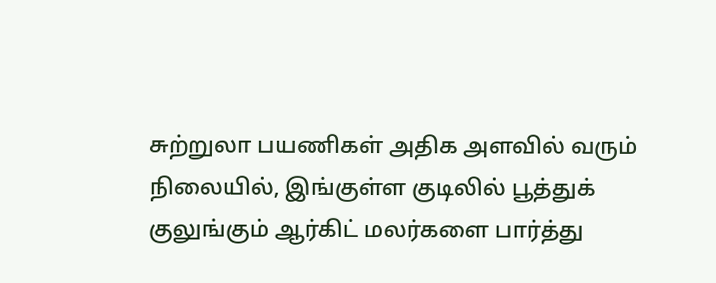சுற்றுலா பயணிகள் அதிக அளவில் வரும் நிலையில், இங்குள்ள குடிலில் பூத்துக் குலுங்கும் ஆர்கிட் மலர்களை பார்த்து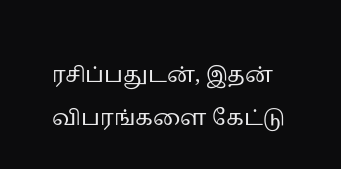ரசிப்பதுடன், இதன் விபரங்களை கேட்டு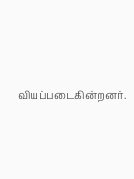வியப்படைகின்றனர்.